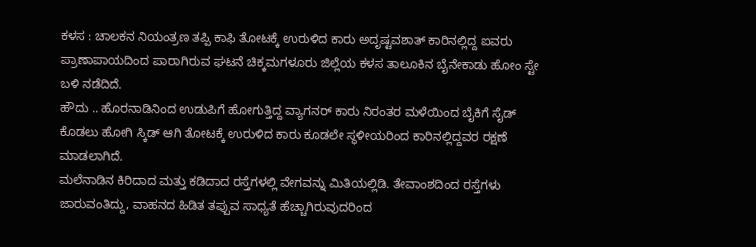ಕಳಸ : ಚಾಲಕನ ನಿಯಂತ್ರಣ ತಪ್ಪಿ ಕಾಫಿ ತೋಟಕ್ಕೆ ಉರುಳಿದ ಕಾರು ಅದೃಷ್ಟವಶಾತ್ ಕಾರಿನಲ್ಲಿದ್ದ ಐವರು ಪ್ರಾಣಾಪಾಯದಿಂದ ಪಾರಾಗಿರುವ ಘಟನೆ ಚಿಕ್ಕಮಗಳೂರು ಜಿಲ್ಲೆಯ ಕಳಸ ತಾಲೂಕಿನ ಬೈನೇಕಾಡು ಹೋಂ ಸ್ಟೇ ಬಳಿ ನಡೆದಿದೆ.
ಹೌದು .. ಹೊರನಾಡಿನಿಂದ ಉಡುಪಿಗೆ ಹೋಗುತ್ತಿದ್ದ ವ್ಯಾಗನರ್ ಕಾರು ನಿರಂತರ ಮಳೆಯಿಂದ ಬೈಕಿಗೆ ಸೈಡ್ ಕೊಡಲು ಹೋಗಿ ಸ್ಕಿಡ್ ಆಗಿ ತೋಟಕ್ಕೆ ಉರುಳಿದ ಕಾರು ಕೂಡಲೇ ಸ್ಥಳೀಯರಿಂದ ಕಾರಿನಲ್ಲಿದ್ದವರ ರಕ್ಷಣೆ ಮಾಡಲಾಗಿದೆ.
ಮಲೆನಾಡಿನ ಕಿರಿದಾದ ಮತ್ತು ಕಡಿದಾದ ರಸ್ತೆಗಳಲ್ಲಿ ವೇಗವನ್ನು ಮಿತಿಯಲ್ಲಿಡಿ. ತೇವಾಂಶದಿಂದ ರಸ್ತೆಗಳು ಜಾರುವಂತಿದ್ದು, ವಾಹನದ ಹಿಡಿತ ತಪ್ಪುವ ಸಾಧ್ಯತೆ ಹೆಚ್ಚಾಗಿರುವುದರಿಂದ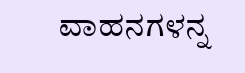ವಾಹನಗಳನ್ನ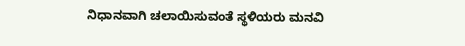ನಿಧಾನವಾಗಿ ಚಲಾಯಿಸುವಂತೆ ಸ್ಥಳಿಯರು ಮನವಿ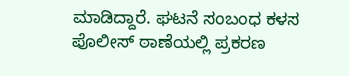ಮಾಡಿದ್ದಾರೆ. ಘಟನೆ ಸಂಬಂಧ ಕಳಸ ಪೊಲೀಸ್ ಠಾಣೆಯಲ್ಲಿ ಪ್ರಕರಣ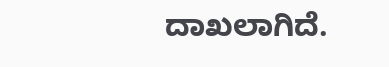ದಾಖಲಾಗಿದೆ.